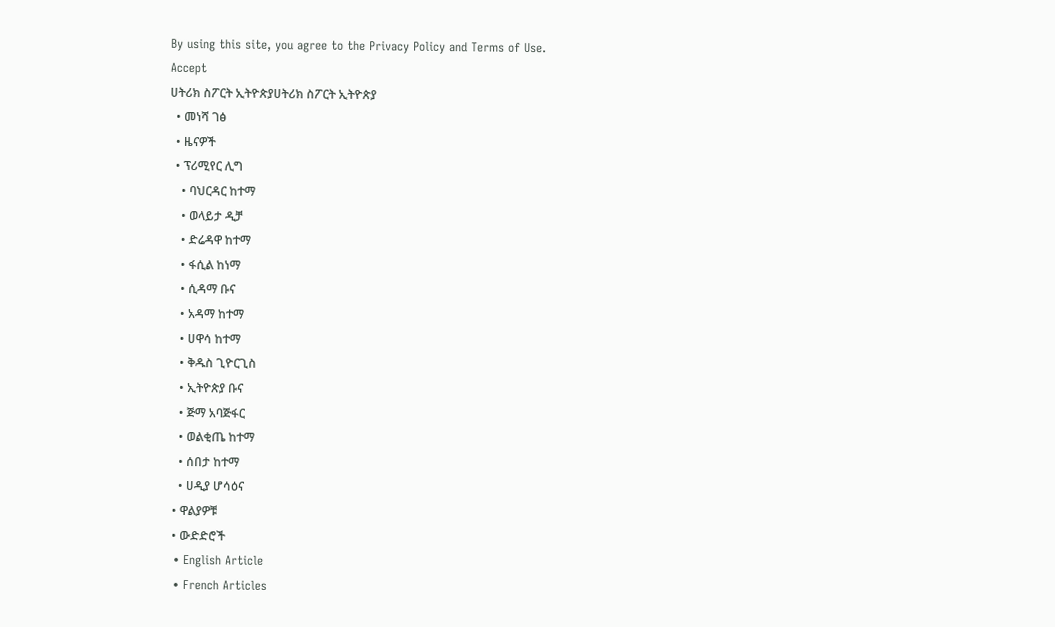By using this site, you agree to the Privacy Policy and Terms of Use.
Accept
ሀትሪክ ስፖርት ኢትዮጵያሀትሪክ ስፖርት ኢትዮጵያ
  • መነሻ ገፅ
  • ዜናዎች
  • ፕሪሚየር ሊግ
    • ባህርዳር ከተማ
    • ወላይታ ዲቻ
    • ድሬዳዋ ከተማ
    • ፋሲል ከነማ
    • ሲዳማ ቡና
    • አዳማ ከተማ
    • ሀዋሳ ከተማ
    • ቅዱስ ጊዮርጊስ
    • ኢትዮጵያ ቡና
    • ጅማ አባጅፋር
    • ወልቂጤ ከተማ
    • ሰበታ ከተማ
    • ሀዲያ ሆሳዕና
  • ዋልያዎቹ
  • ውድድሮች
  • English Article
  • French Articles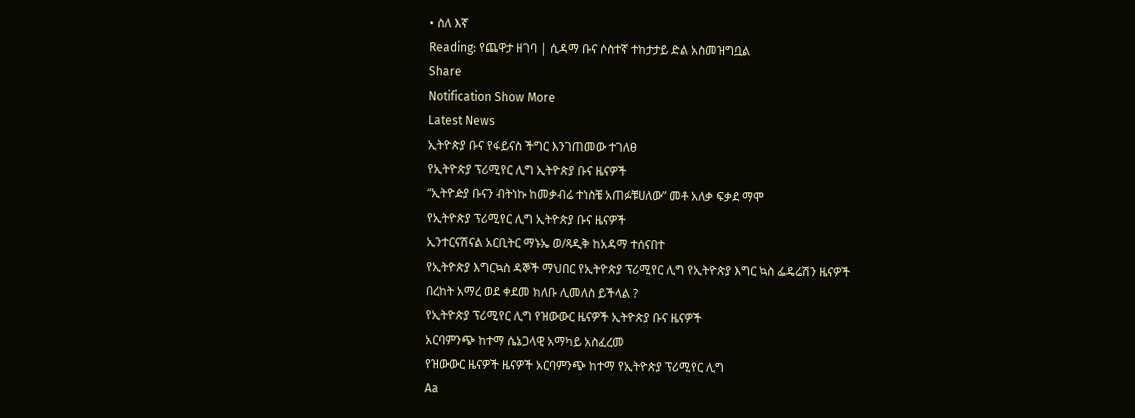• ስለ እኛ
Reading: የጨዋታ ዘገባ | ሲዳማ ቡና ሶስተኛ ተከታታይ ድል አስመዝግቧል
Share
Notification Show More
Latest News
ኢትዮጵያ ቡና የፋይናስ ችግር እንገጠመው ተገለፀ
የኢትዮጵያ ፕሪሚየር ሊግ ኢትዮጵያ ቡና ዜናዎች
“ኢትዮዽያ ቡናን ብትነኩ ከመቃብሬ ተነስቼ አጠፉቹሀለው” መቶ አለቃ ፍቃደ ማሞ
የኢትዮጵያ ፕሪሚየር ሊግ ኢትዮጵያ ቡና ዜናዎች
ኢንተርናሽናል አርቢትር ማኑኤ ወ/ጻዲቅ ከአዳማ ተሰናበተ
የኢትዮጵያ እግርኳስ ዳኞች ማህበር የኢትዮጵያ ፕሪሚየር ሊግ የኢትዮጵያ እግር ኳስ ፌዴሬሽን ዜናዎች
በረከት አማረ ወደ ቀደመ ክለቡ ሊመለስ ይችላል ?
የኢትዮጵያ ፕሪሚየር ሊግ የዝውውር ዜናዎች ኢትዮጵያ ቡና ዜናዎች
አርባምንጭ ከተማ ሴኔጋላዊ አማካይ አስፈረመ
የዝውውር ዜናዎች ዜናዎች አርባምንጭ ከተማ የኢትዮጵያ ፕሪሚየር ሊግ
Aa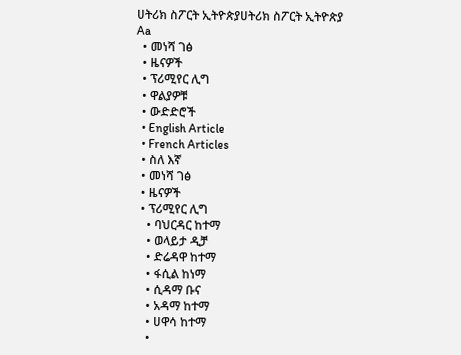ሀትሪክ ስፖርት ኢትዮጵያሀትሪክ ስፖርት ኢትዮጵያ
Aa
  • መነሻ ገፅ
  • ዜናዎች
  • ፕሪሚየር ሊግ
  • ዋልያዎቹ
  • ውድድሮች
  • English Article
  • French Articles
  • ስለ እኛ
  • መነሻ ገፅ
  • ዜናዎች
  • ፕሪሚየር ሊግ
    • ባህርዳር ከተማ
    • ወላይታ ዲቻ
    • ድሬዳዋ ከተማ
    • ፋሲል ከነማ
    • ሲዳማ ቡና
    • አዳማ ከተማ
    • ሀዋሳ ከተማ
    •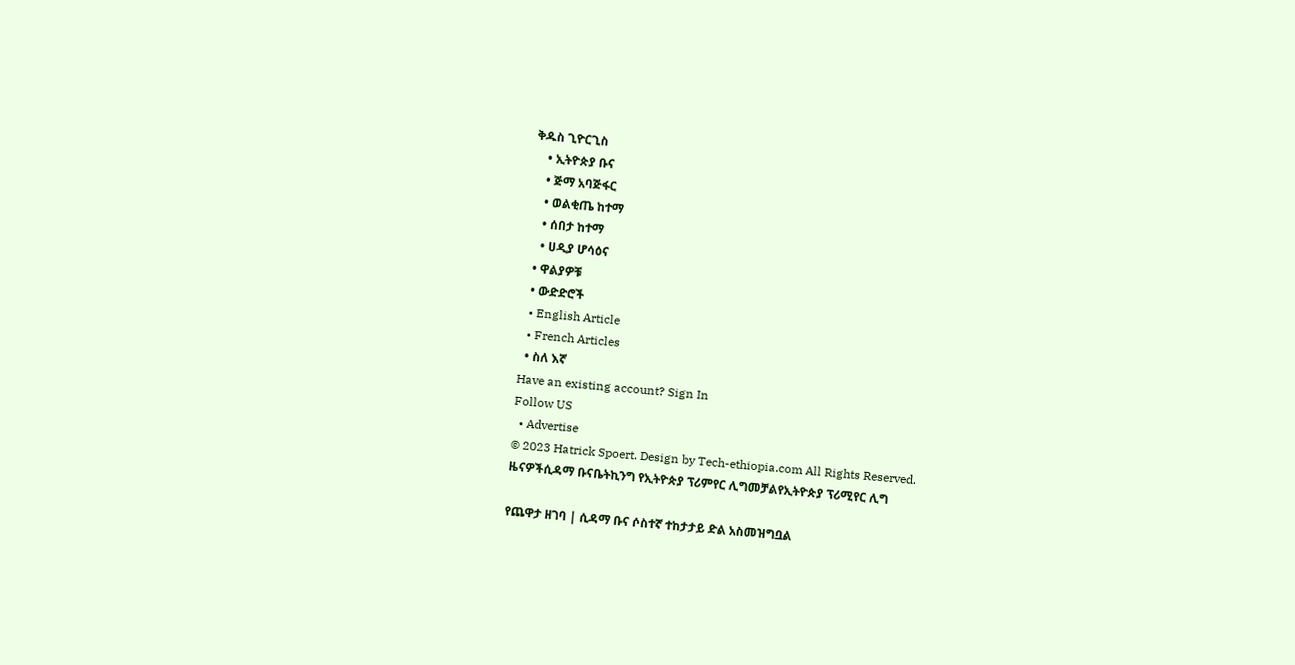ቅዱስ ጊዮርጊስ
    • ኢትዮጵያ ቡና
    • ጅማ አባጅፋር
    • ወልቂጤ ከተማ
    • ሰበታ ከተማ
    • ሀዲያ ሆሳዕና
  • ዋልያዎቹ
  • ውድድሮች
  • English Article
  • French Articles
  • ስለ እኛ
Have an existing account? Sign In
Follow US
  • Advertise
© 2023 Hatrick Spoert. Design by Tech-ethiopia.com All Rights Reserved.
ዜናዎችሲዳማ ቡናቤትኪንግ የኢትዮጵያ ፕሪምየር ሊግመቻልየኢትዮጵያ ፕሪሚየር ሊግ

የጨዋታ ዘገባ | ሲዳማ ቡና ሶስተኛ ተከታታይ ድል አስመዝግቧል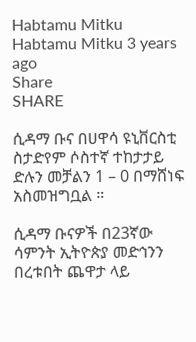Habtamu Mitku
Habtamu Mitku 3 years ago
Share
SHARE

ሲዳማ ቡና በሀዋሳ ዩኒቨርስቲ ስታድየም ሶስተኛ ተከታታይ ድሉን መቻልን 1 – 0 በማሸነፍ አስመዝግቧል ።

ሲዳማ ቡናዎች በ23ኛው ሳምንት ኢትዮጵያ መድኅንን በረቱበት ጨዋታ ላይ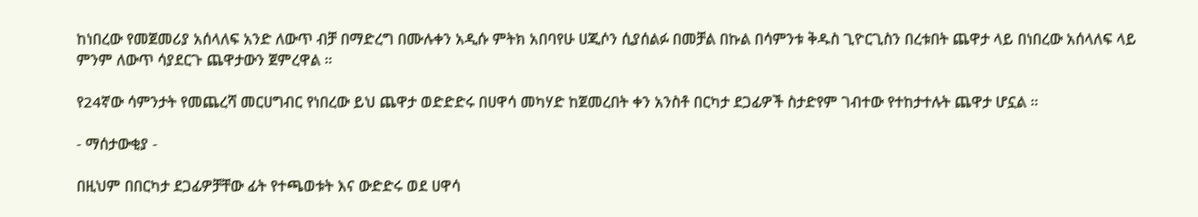ከነበረው የመጀመሪያ አሰላለፍ አንድ ለውጥ ብቻ በማድረግ በሙሉቀን አዲሱ ምትክ አበባየሁ ሀጂሶን ሲያሰልፉ በመቻል በኩል በሳምንቱ ቅዱስ ጊዮርጊስን በረቱበት ጨዋታ ላይ በነበረው አሰላለፍ ላይ ምንም ለውጥ ሳያደርጉ ጨዋታውን ጀምረዋል ።

የ24ኛው ሳምንታት የመጨረሻ መርሀግብር የነበረው ይህ ጨዋታ ወድድድሩ በሀዋሳ መካሃድ ከጀመረበት ቀን አንስቶ በርካታ ደጋፊዎች ስታድየም ገብተው የተከታተሉት ጨዋታ ሆኗል ።

- ማሰታውቂያ -

በዚህም በበርካታ ደጋፊዎቻቸው ፊት የተጫወቱት እና ውድድሩ ወደ ሀዋሳ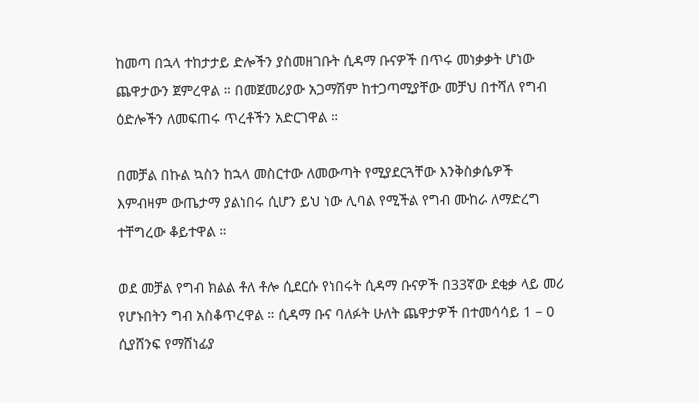ከመጣ በኋላ ተከታታይ ድሎችን ያስመዘገቡት ሲዳማ ቡናዎች በጥሩ መነቃቃት ሆነው ጨዋታውን ጀምረዋል ። በመጀመሪያው አጋማሽም ከተጋጣሚያቸው መቻህ በተሻለ የግብ ዕድሎችን ለመፍጠሩ ጥረቶችን አድርገዋል ።

በመቻል በኩል ኳስን ከኋላ መስርተው ለመውጣት የሚያደርጓቸው እንቅስቃሴዎች እምብዛም ውጤታማ ያልነበሩ ሲሆን ይህ ነው ሊባል የሚችል የግብ ሙከራ ለማድረግ ተቸግረው ቆይተዋል ።

ወደ መቻል የግብ ክልል ቶለ ቶሎ ሲደርሱ የነበሩት ሲዳማ ቡናዎች በ33ኛው ደቂቃ ላይ መሪ የሆኑበትን ግብ አስቆጥረዋል ። ሲዳማ ቡና ባለፉት ሁለት ጨዋታዎች በተመሳሳይ 1 – 0 ሲያሸንፍ የማሸነፊያ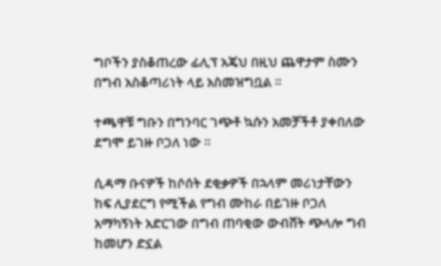ግቦችን ያስቆጠረው ፊሊፕ አጄህ በዚህ ጨዋታም ስሙን በግብ አስቆጣሪነት ላይ አስመዝግቧል ።

ተጫዋቹ ግቡን በግንባር ገጭቶ ኳሱን አመቻችቶ ያቀበለው ደግሞ ይገዙ ቦጋለ ነው ።

ሲዳማ ቡናዎች ከሶሰት ደቂቃዎች በኋላም መሪነታቸውን ከፍ ሊያደርግ የሚችል የግብ ሙከራ በይገዙ ቦጋለ አማካኝነት አድርገው በግብ ጠባቂው ውብሸት ጭላሎ ግብ ከመሆን ድኗል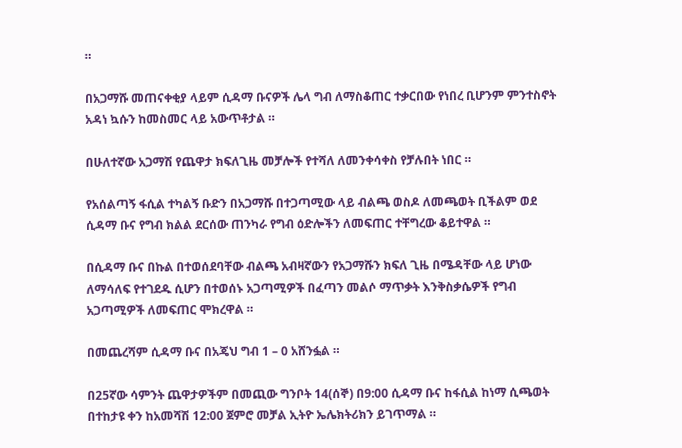።

በአጋማሹ መጠናቀቂያ ላይም ሲዳማ ቡናዎች ሌላ ግብ ለማስቆጠር ተቃርበው የነበረ ቢሆንም ምንተስኖት አዳነ ኳሱን ከመስመር ላይ አውጥቶታል ።

በሁለተኛው አጋማሽ የጨዋታ ክፍለጊዜ መቻሎች የተሻለ ለመንቀሳቀስ የቻሉበት ነበር ።

የአሰልጣኝ ፋሲል ተካልኝ ቡድን በአጋማሹ በተጋጣሚው ላይ ብልጫ ወስዶ ለመጫወት ቢችልም ወደ ሲዳማ ቡና የግብ ክልል ደርሰው ጠንካራ የግብ ዕድሎችን ለመፍጠር ተቸግረው ቆይተዋል ።

በሲዳማ ቡና በኩል በተወሰደባቸው ብልጫ አብዛኛውን የአጋማሹን ክፍለ ጊዜ በሜዳቸው ላይ ሆነው ለማሳለፍ የተገደዱ ሲሆን በተወሰኑ አጋጣሚዎች በፈጣን መልሶ ማጥቃት እንቅስቃሴዎች የግብ አጋጣሚዎች ለመፍጠር ሞክረዋል ።

በመጨረሻም ሲዳማ ቡና በአጄህ ግብ 1 – 0 አሸንፏል ።

በ25ኛው ሳምንት ጨዋታዎችም በመጪው ግንቦት 14(ሰኞ) በ9:00 ሲዳማ ቡና ከፋሲል ከነማ ሲጫወት በተከታዩ ቀን ከአመሻሽ 12:00 ጀምሮ መቻል ኢትዮ ኤሌክትሪክን ይገጥማል ።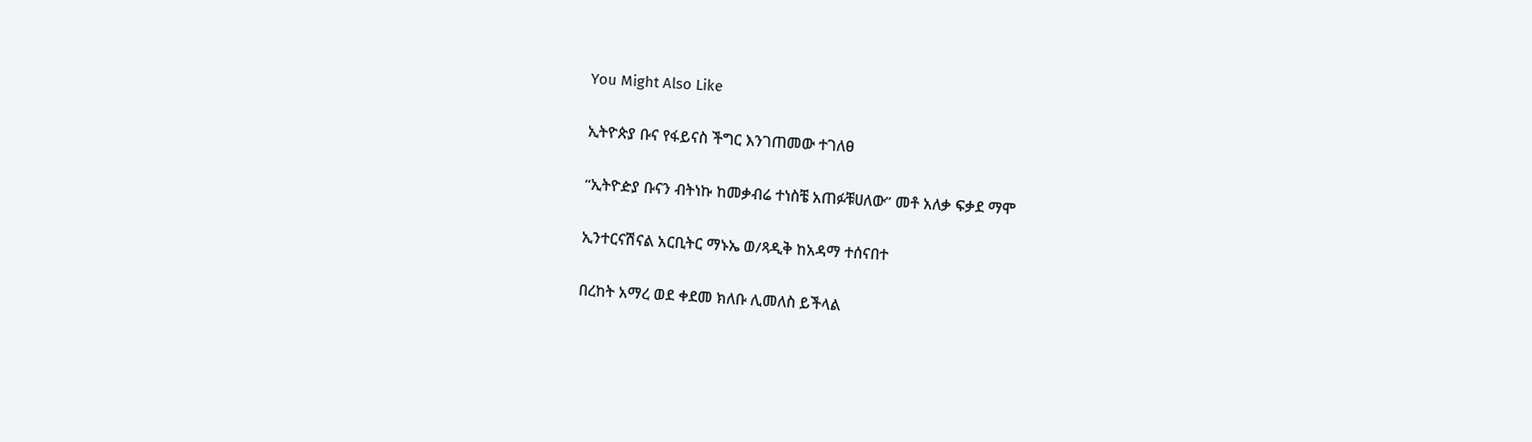You Might Also Like

ኢትዮጵያ ቡና የፋይናስ ችግር እንገጠመው ተገለፀ

“ኢትዮዽያ ቡናን ብትነኩ ከመቃብሬ ተነስቼ አጠፉቹሀለው” መቶ አለቃ ፍቃደ ማሞ

ኢንተርናሽናል አርቢትር ማኑኤ ወ/ጻዲቅ ከአዳማ ተሰናበተ

በረከት አማረ ወደ ቀደመ ክለቡ ሊመለስ ይችላል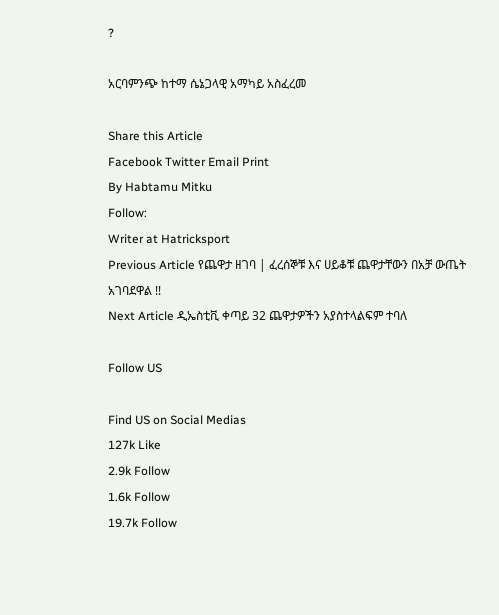?

አርባምንጭ ከተማ ሴኔጋላዊ አማካይ አስፈረመ

Share this Article
Facebook Twitter Email Print
By Habtamu Mitku
Follow:
Writer at Hatricksport
Previous Article የጨዋታ ዘገባ | ፈረሰኞቹ እና ሀይቆቹ ጨዋታቸውን በአቻ ውጤት አገባደዋል !!
Next Article ዲኤስቲቪ ቀጣይ 32 ጨዋታዎችን አያስተላልፍም ተባለ

Follow US

Find US on Social Medias
127k Like
2.9k Follow
1.6k Follow
19.7k Follow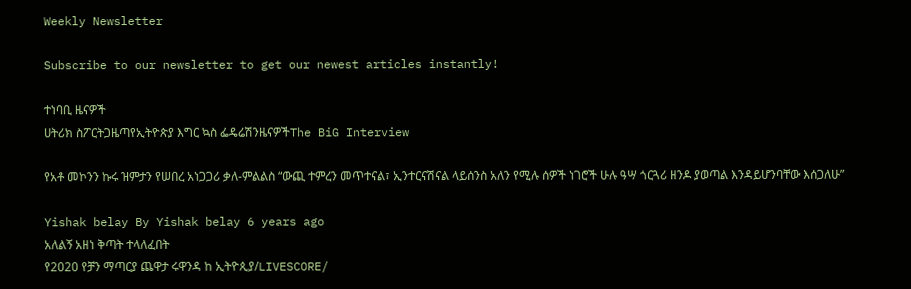Weekly Newsletter

Subscribe to our newsletter to get our newest articles instantly!

ተነባቢ ዜናዎች
ሀትሪክ ስፖርትጋዜጣየኢትዮጵያ እግር ኳስ ፌዴሬሽንዜናዎችThe BiG Interview

የአቶ መኮንን ኩሩ ዝምታን የሠበረ አነጋጋሪ ቃለ-ምልልስ “ውጪ ተምረን መጥተናል፣ ኢንተርናሽናል ላይሰንስ አለን የሚሉ ሰዎች ነገሮች ሁሉ ዓሣ ጎርጓሪ ዘንዶ ያወጣል እንዳይሆንባቸው እሰጋለሁ”

Yishak belay By Yishak belay 6 years ago
አለልኝ አዘነ ቅጣት ተላለፈበት
የ2020 የቻን ማጣርያ ጨዋታ ሩዋንዳ ከ ኢትዮጲያ/LIVESCORE/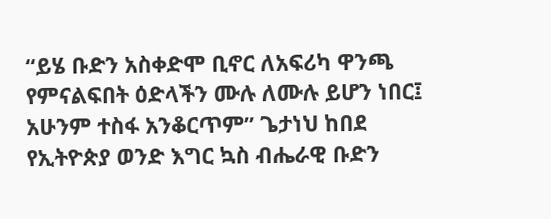“ይሄ ቡድን አስቀድሞ ቢኖር ለአፍሪካ ዋንጫ የምናልፍበት ዕድላችን ሙሉ ለሙሉ ይሆን ነበር፤ አሁንም ተስፋ አንቆርጥም” ጌታነህ ከበደ
የኢትዮጵያ ወንድ እግር ኳስ ብሔራዊ ቡድን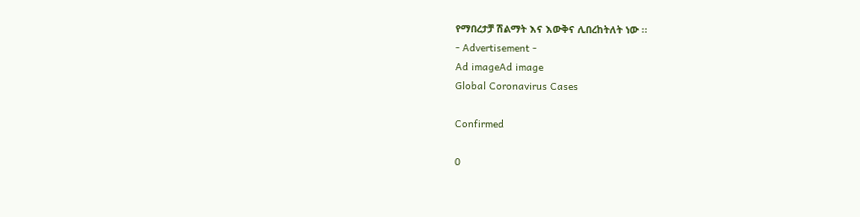የማበረታቻ ሽልማት እና እውቅና ሊበረከትለት ነው ፡፡
- Advertisement -
Ad imageAd image
Global Coronavirus Cases

Confirmed

0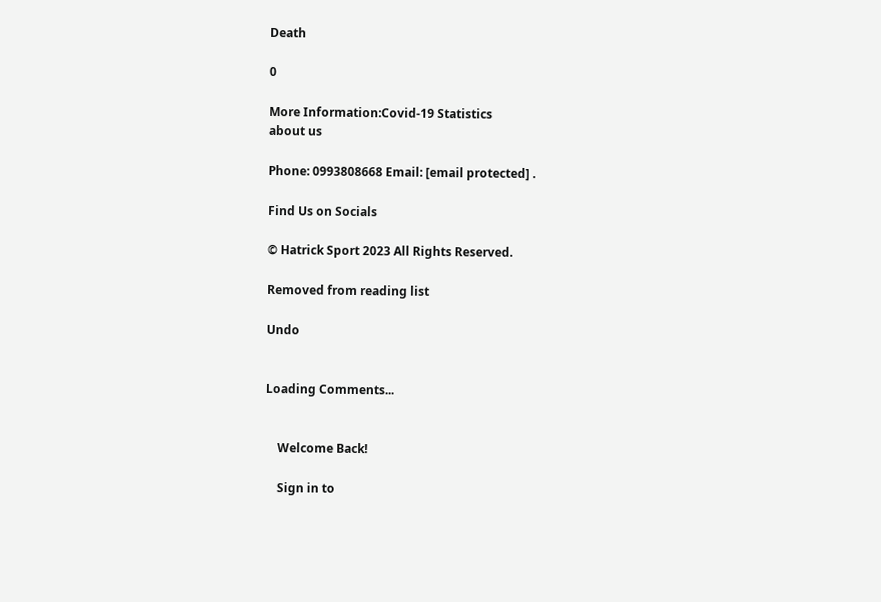Death

0

More Information:Covid-19 Statistics
about us

Phone: 0993808668 Email: [email protected] .

Find Us on Socials

© Hatrick Sport 2023 All Rights Reserved.

Removed from reading list

Undo


Loading Comments...


    Welcome Back!

    Sign in to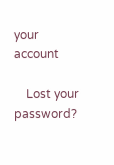your account

    Lost your password?